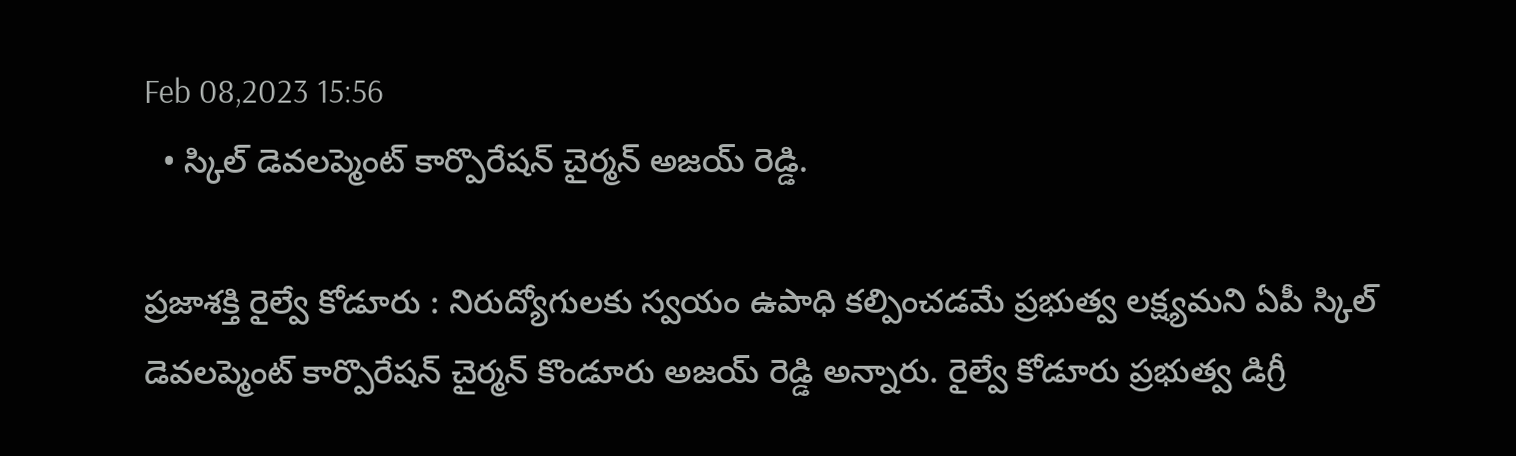Feb 08,2023 15:56
  • స్కిల్ డెవలప్మెంట్ కార్పొరేషన్ చైర్మన్ అజయ్ రెడ్డి.

ప్రజాశక్తి రైల్వే కోడూరు : నిరుద్యోగులకు స్వయం ఉపాధి కల్పించడమే ప్రభుత్వ లక్ష్యమని ఏపీ స్కిల్ డెవలప్మెంట్ కార్పొరేషన్ చైర్మన్ కొండూరు అజయ్ రెడ్డి అన్నారు. రైల్వే కోడూరు ప్రభుత్వ డిగ్రీ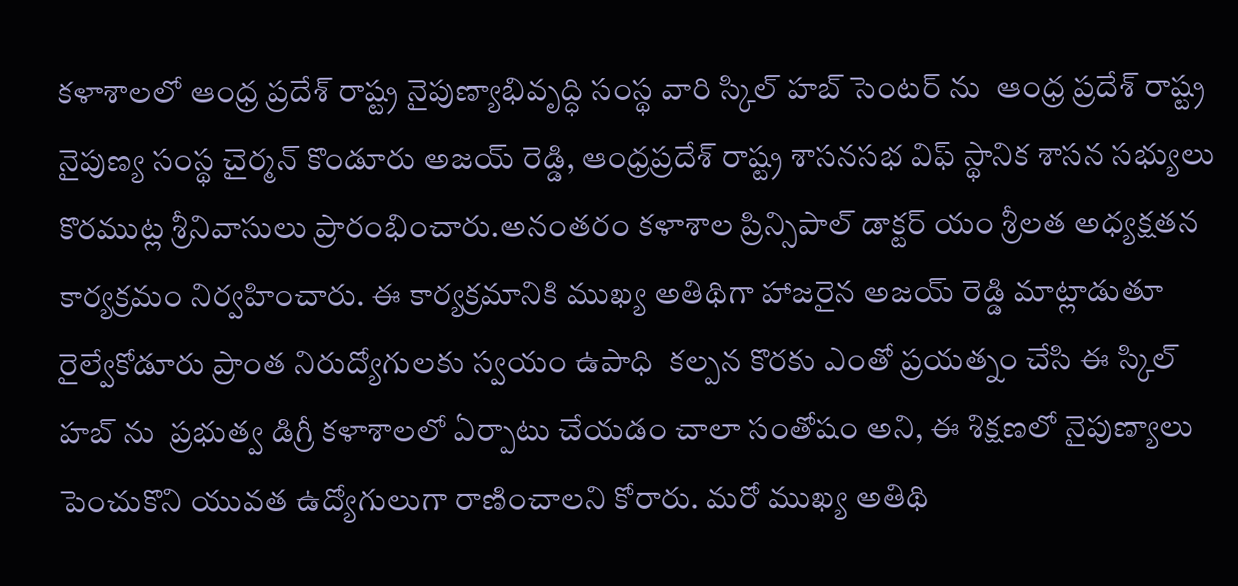కళాశాలలో ఆంధ్ర ప్రదేశ్ రాష్ట్ర నైపుణ్యాభివృద్ధి సంస్థ వారి స్కిల్ హబ్ సెంటర్ ను  ఆంధ్ర ప్రదేశ్ రాష్ట్ర నైపుణ్య సంస్థ చైర్మన్ కొండూరు అజయ్ రెడ్డి, ఆంధ్రప్రదేశ్ రాష్ట్ర శాసనసభ విఫ్ స్థానిక శాసన సభ్యులు కొరముట్ల శ్రీనివాసులు ప్రారంభించారు.అనంతరం కళాశాల ప్రిన్సిపాల్ డాక్టర్ యం శ్రీలత అధ్యక్షతన కార్యక్రమం నిర్వహించారు. ఈ కార్యక్రమానికి ముఖ్య అతిథిగా హాజరైన అజయ్ రెడ్డి మాట్లాడుతూ  రైల్వేకోడూరు ప్రాంత నిరుద్యోగులకు స్వయం ఉపాధి  కల్పన కొరకు ఎంతో ప్రయత్నం చేసి ఈ స్కిల్ హబ్ ను  ప్రభుత్వ డిగ్రీ కళాశాలలో ఏర్పాటు చేయడం చాలా సంతోషం అని, ఈ శిక్షణలో నైపుణ్యాలు పెంచుకొని యువత ఉద్యోగులుగా రాణించాలని కోరారు. మరో ముఖ్య అతిథి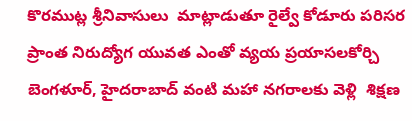కొరముట్ల శ్రీనివాసులు  మాట్లాడుతూ రైల్వే కోడూరు పరిసర ప్రాంత నిరుద్యోగ యువత ఎంతో వ్యయ ప్రయాసలకోర్చి  బెంగళూర్, హైదరాబాద్ వంటి మహా నగరాలకు వెళ్లి  శిక్షణ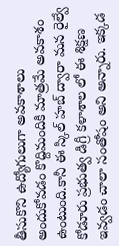తీసుకొని ఉద్యోగులుగా అవకాశాలు అందుకోవడం కొద్దిమందికి మాత్రమే అవకాశం ఉంటుంది.కానీ ఈ స్కిల్ హబ్ ద్వారా మన రైల్వే కోడూరు ప్రభుత్వ డిగ్రీ కళాశాల లో ఈ శిక్షణ ఇవ్వడం చాలా సంతోషం అని అన్నారు. ఇక్కడ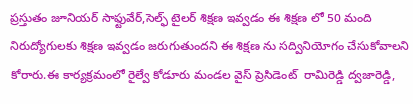ప్రస్తుతం జూనియర్ సాఫ్టువేర్,సెల్ఫ్ టైలర్ శిక్షణ ఇవ్వడం ఈ శిక్షణ లో 50 మంది నిరుద్యోగులకు శిక్షణ ఇవ్వడం జరుగుతుందని ఈ శిక్షణ ను సద్వినియోగం చేసుకోవాలని కోరారు.ఈ కార్యక్రమంలో రైల్వే కోడూరు మండల వైస్ ప్రెసిడెంట్  రామిరెడ్డి ద్వజారెడ్డి,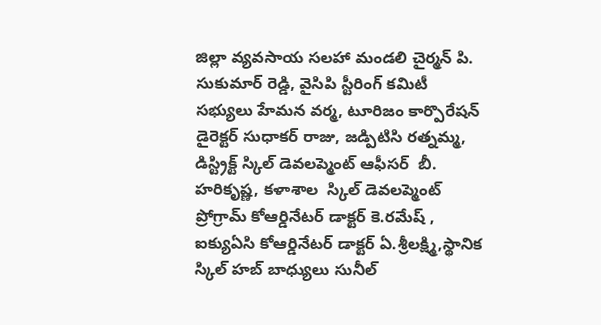జిల్లా వ్యవసాయ సలహా మండలి చైర్మన్ పి. సుకుమార్ రెడ్డి, వైసిపి స్టీరింగ్ కమిటీ సభ్యులు హేమన వర్మ, టూరిజం కార్పొరేషన్ డైరెక్టర్ సుధాకర్ రాజు, జడ్పిటిసి రత్నమ్మ, డిస్ట్రిక్ట్ స్కిల్ డెవలప్మెంట్ ఆఫీసర్  బీ. హరికృష్ణ, కళాశాల  స్కిల్ డెవలప్మెంట్ ప్రోగ్రామ్ కోఆర్డినేటర్ డాక్టర్ కె.రమేష్ , ఐక్యుఏసి కోఆర్డినేటర్ డాక్టర్ ఏ.శ్రీలక్ష్మి,స్థానిక స్కిల్ హబ్ బాధ్యులు సునీల్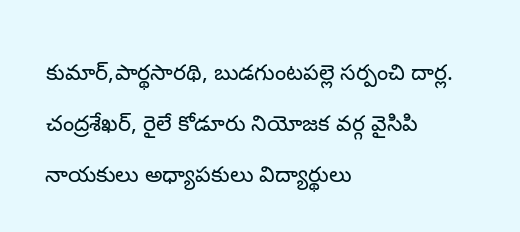కుమార్,పార్థసారథి, బుడగుంటపల్లె సర్పంచి దార్ల. చంద్రశేఖర్, రైలే కోడూరు నియోజక వర్గ వైసిపి నాయకులు అధ్యాపకులు విద్యార్థులు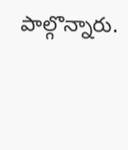పాల్గొన్నారు.